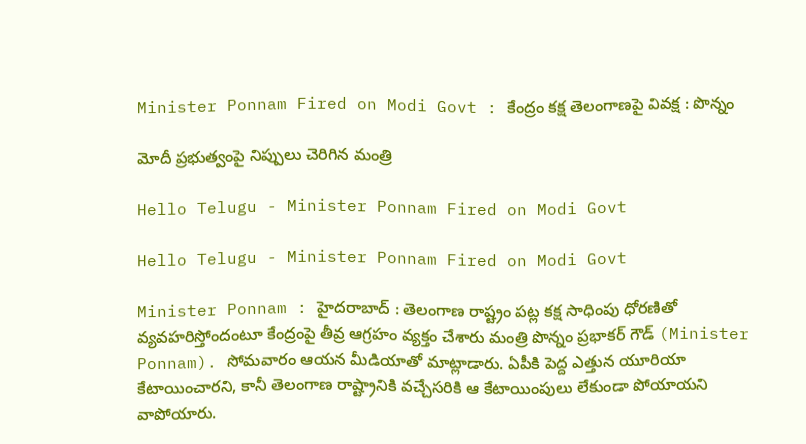Minister Ponnam Fired on Modi Govt : కేంద్రం క‌క్ష తెలంగాణ‌పై వివ‌క్ష : పొన్నం

మోదీ ప్ర‌భుత్వంపై నిప్పులు చెరిగిన మంత్రి

Hello Telugu - Minister Ponnam Fired on Modi Govt

Hello Telugu - Minister Ponnam Fired on Modi Govt

Minister Ponnam : హైద‌రాబాద్ : తెలంగాణ రాష్ట్రం ప‌ట్ల క‌క్ష సాధింపు ధోర‌ణితో వ్య‌వ‌హ‌రిస్తోందంటూ కేంద్రంపై తీవ్ర ఆగ్ర‌హం వ్య‌క్తం చేశారు మంత్రి పొన్నం ప్రభాక‌ర్ గౌడ్ (Minister Ponnam). సోమవారం ఆయ‌న మీడియాతో మాట్లాడారు. ఏపీకి పెద్ద ఎత్తున యూరియా కేటాయించార‌ని, కానీ తెలంగాణ రాష్ట్రానికి వ‌చ్చేస‌రికి ఆ కేటాయింపులు లేకుండా పోయాయ‌ని వాపోయారు.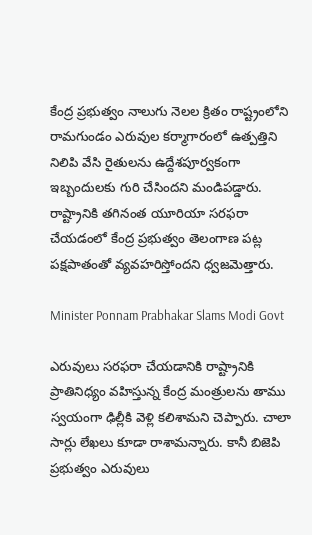కేంద్ర ప్రభుత్వం నాలుగు నెలల క్రితం రాష్ట్రంలోని రామగుండం ఎరువుల కర్మాగారంలో ఉత్పత్తిని నిలిపి వేసి రైతులను ఉద్దేశపూర్వకంగా ఇబ్బందులకు గురి చేసింద‌ని మండిప‌డ్డారు. రాష్ట్రానికి తగినంత యూరియా సరఫరా చేయడంలో కేంద్ర ప్రభుత్వం తెలంగాణ పట్ల పక్షపాతంతో వ్యవహరిస్తోందని ధ్వ‌జ‌మెత్తారు.

Minister Ponnam Prabhakar Slams Modi Govt

ఎరువులు సరఫరా చేయడానికి రాష్ట్రానికి ప్రాతినిధ్యం వహిస్తున్న కేంద్ర మంత్రులను తాము స్వ‌యంగా ఢిల్లీకి వెళ్లి క‌లిశామ‌ని చెప్పారు. చాలా సార్లు లేఖ‌లు కూడా రాశామ‌న్నారు. కానీ బిజెపి ప్రభుత్వం ఎరువులు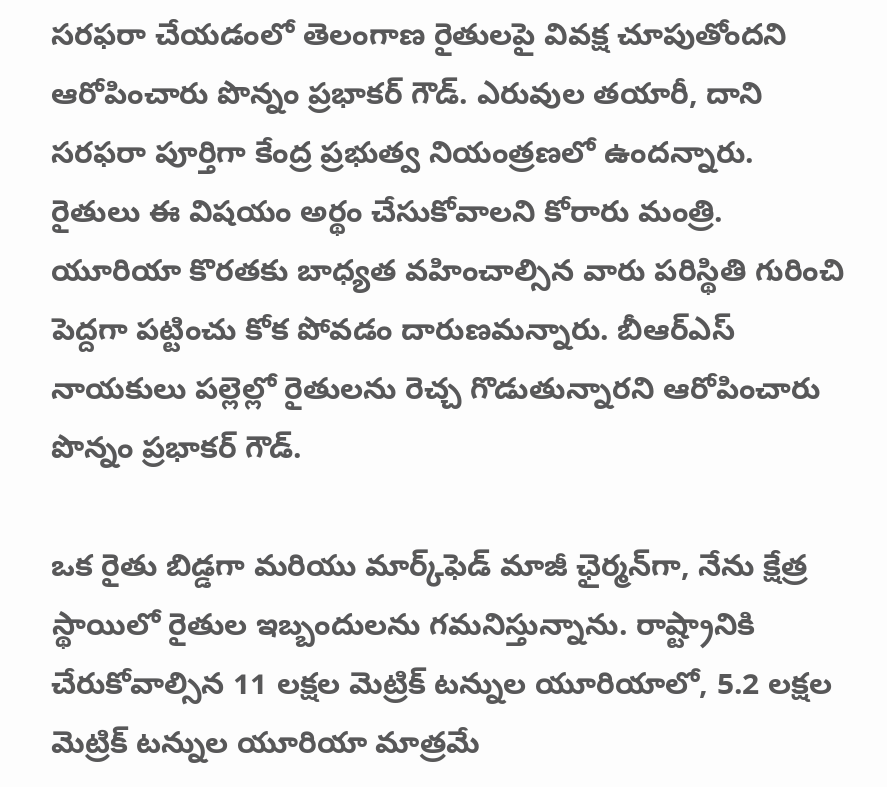సరఫరా చేయడంలో తెలంగాణ రైతులపై వివక్ష చూపుతోందని ఆరోపించారు పొన్నం ప్ర‌భాక‌ర్ గౌడ్. ఎరువుల తయారీ, దాని సరఫరా పూర్తిగా కేంద్ర ప్రభుత్వ నియంత్రణలో ఉందన్నారు. రైతులు ఈ విష‌యం అర్థం చేసుకోవాల‌ని కోరారు మంత్రి. యూరియా కొరతకు బాధ్యత వహించాల్సిన వారు పరిస్థితి గురించి పెద్దగా పట్టించు కోక పోవ‌డం దారుణ‌మ‌న్నారు. బీఆర్ఎస్ నాయ‌కులు ప‌ల్లెల్లో రైతుల‌ను రెచ్చ గొడుతున్నార‌ని ఆరోపించారు పొన్నం ప్ర‌భాక‌ర్ గౌడ్.

ఒక రైతు బిడ్డగా మరియు మార్క్‌ఫెడ్ మాజీ ఛైర్మన్‌గా, నేను క్షేత్ర స్థాయిలో రైతుల ఇబ్బందులను గమనిస్తున్నాను. రాష్ట్రానికి చేరుకోవాల్సిన 11 లక్షల మెట్రిక్ టన్నుల యూరియాలో, 5.2 లక్షల మెట్రిక్ టన్నుల యూరియా మాత్రమే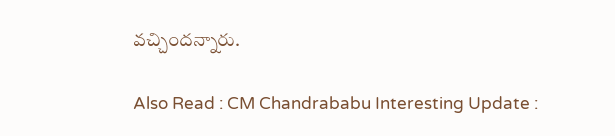వచ్చింద‌న్నారు.

Also Read : CM Chandrababu Interesting Update :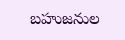బ‌హుజనుల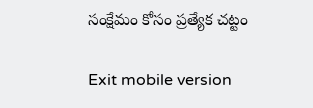సంక్షేమం కోసం ప్ర‌త్యేక చ‌ట్టం

Exit mobile version